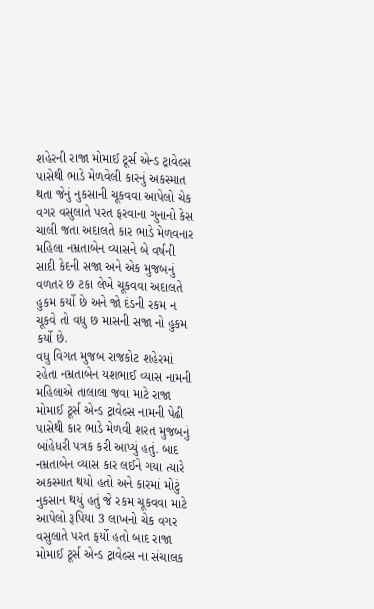શહેરની રાજા મોમાઈ ટૂર્સ એન્ડ ટ્રાવેલ્સ પાસેથી ભાડે મેળવેલી કારનું અકસ્માત થતા જેનું નુકસાની ચૂકવવા આપેલો ચેક વગર વસુલાતે પરત ફરવાના ગુનાનો કેસ ચાલી જતા અદાલતે કાર ભાડે મેળવનાર મહિલા નમ્રતાબેન વ્યાસને બે વર્ષની સાદી કેદની સજા અને એક મુજબનું વળતર છ ટકા લેખે ચૂકવવા અદાલતે હુકમ કર્યો છે અને જો દંડની રકમ ન ચૂકવે તો વધુ છ માસની સજા નો હુકમ કર્યો છે.
વધુ વિગત મુજબ રાજકોટ શહેરમાં રહેતા નમ્રતાબેન યશભાઈ વ્યાસ નામની મહિલાએ તાલાલા જવા માટે રાજા મોમાઈ ટૂર્સ એન્ડ ટ્રાવેલ્સ નામની પેઢી પાસેથી કાર ભાડે મેળવી શરત મુજબનું બાંહેધરી પત્રક કરી આપ્યું હતું. બાદ નમ્રતાબેન વ્યાસ કાર લઈને ગયા ત્યારે અકસ્માત થયો હતો અને કારમાં મોટું નુકસાન થયું હતું જે રકમ ચૂકવવા માટે આપેલો રૂપિયા 3 લાખનો ચેક વગર વસુલાતે પરત ફર્યો હતો બાદ રાજા મોમાઈ ટૂર્સ એન્ડ ટ્રાવેલ્સ ના સંચાલક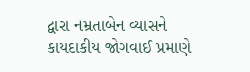દ્વારા નમ્રતાબેન વ્યાસને કાયદાકીય જોગવાઈ પ્રમાણે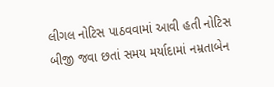લીગલ નોટિસ પાઠવવામાં આવી હતી નોટિસ બીજી જવા છતાં સમય મર્યાદામાં નમ્રતાબેન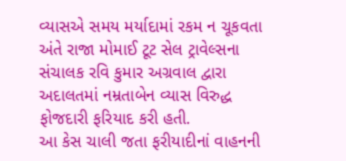વ્યાસએ સમય મર્યાદામાં રકમ ન ચૂકવતા અંતે રાજા મોમાઈ ટૂટ સેલ ટ્રાવેલ્સના સંચાલક રવિ કુમાર અગ્રવાલ દ્વારા અદાલતમાં નમ્રતાબેન વ્યાસ વિરુદ્ધ ફોજદારી ફરિયાદ કરી હતી.
આ કેસ ચાલી જતા ફરીયાદીનાં વાહનની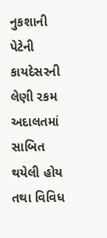નુકશાની પેટેની કાયદેસરની લેણી રકમ અદાલતમાં સાબિત થયેલી હોય તથા વિવિધ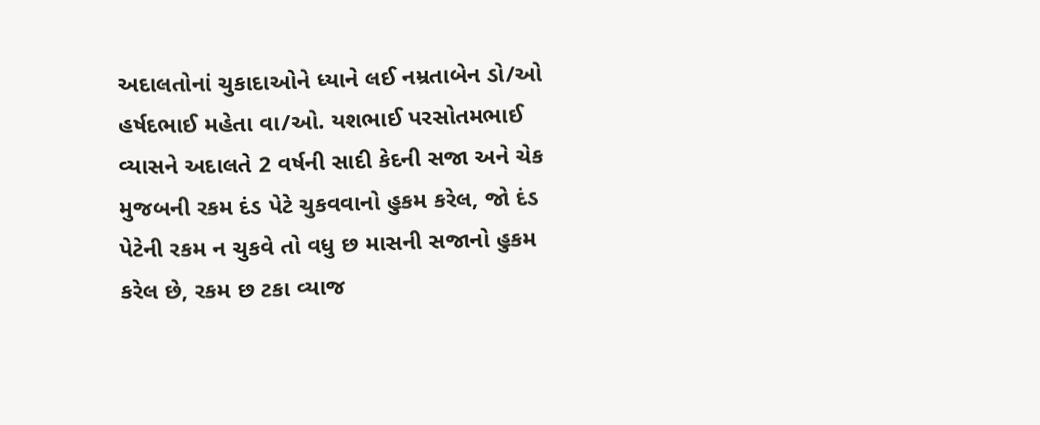અદાલતોનાં ચુકાદાઓને ધ્યાને લઈ નમ્રતાબેન ડો/ઓ હર્ષદભાઈ મહેતા વા/ઓ. યશભાઈ પરસોતમભાઈ વ્યાસને અદાલતે 2 વર્ષની સાદી કેદની સજા અને ચેક મુજબની રકમ દંડ પેટે ચુકવવાનો હુકમ કરેલ, જો દંડ પેટેની રકમ ન ચુકવે તો વધુ છ માસની સજાનો હુકમ કરેલ છે, રકમ છ ટકા વ્યાજ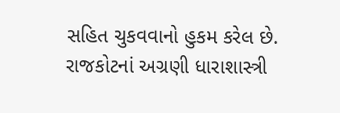સહિત ચુકવવાનો હુકમ કરેલ છે. રાજકોટનાં અગ્રણી ધારાશાસ્ત્રી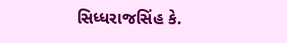સિધ્ધરાજસિંહ કે.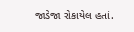જાડેજા રોકાયેલ હતાં.